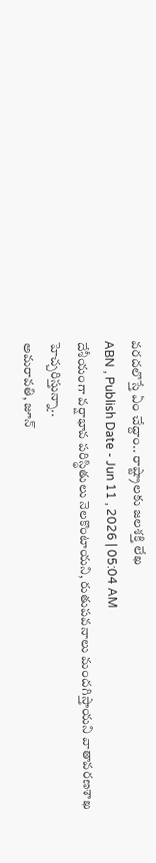వరదలొస్తే ఏం చేద్దాం.. రాష్ట్రాలకు జలశక్తి లేఖ
ABN , Publish Date - Jun 11 , 2026 | 05:04 AM
దేశీయంగా వర్షాభావ పరిస్థితులు నెలకొంటాయని, రుతుపవనాలు మందగిస్తాయని వాతావరణశాఖ హెచ్చరిస్తున్నా..
అమరావతి, జూన్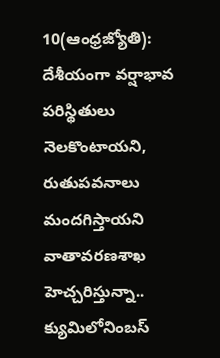10(ఆంధ్రజ్యోతి): దేశీయంగా వర్షాభావ పరిస్థితులు నెలకొంటాయని, రుతుపవనాలు మందగిస్తాయని వాతావరణశాఖ హెచ్చరిస్తున్నా.. క్యుమిలోనింబస్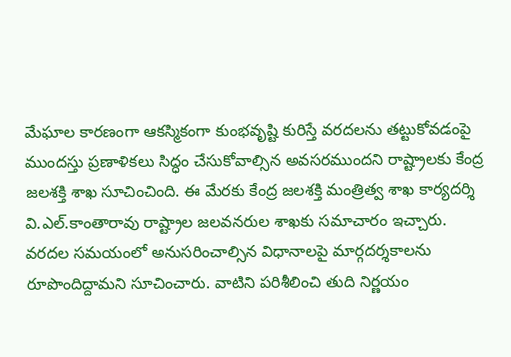మేఘాల కారణంగా ఆకస్మికంగా కుంభవృష్టి కురిస్తే వరదలను తట్టుకోవడంపై ముందస్తు ప్రణాళికలు సిద్ధం చేసుకోవాల్సిన అవసరముందని రాష్ట్రాలకు కేంద్ర జలశక్తి శాఖ సూచించింది. ఈ మేరకు కేంద్ర జలశక్తి మంత్రిత్వ శాఖ కార్యదర్శి వి.ఎల్.కాంతారావు రాష్ట్రాల జలవనరుల శాఖకు సమాచారం ఇచ్చారు. వరదల సమయంలో అనుసరించాల్సిన విధానాలపై మార్గదర్శకాలను రూపొందిద్దామని సూచించారు. వాటిని పరిశీలించి తుది నిర్ణయం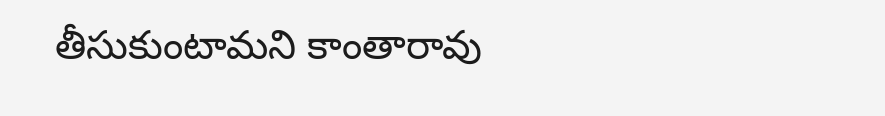తీసుకుంటామని కాంతారావు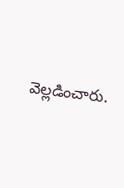వెల్లడించారు.